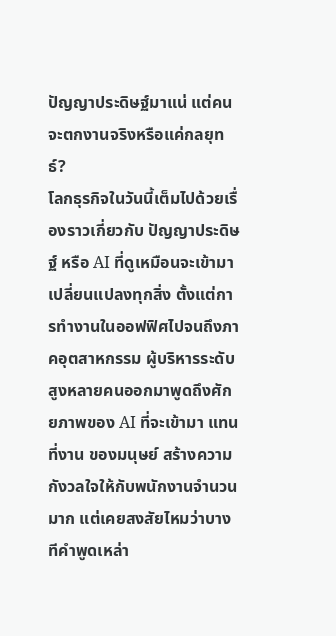ปัญญาประดิษฐ์มาแน่ แต่คนจะตกงานจริงหรือแค่กลยุทธ์?
โลกธุรกิจในวันนี้เต็มไปด้วยเรื่องราวเกี่ยวกับ ปัญญาประดิษฐ์ หรือ AI ที่ดูเหมือนจะเข้ามาเปลี่ยนแปลงทุกสิ่ง ตั้งแต่การทำงานในออฟฟิศไปจนถึงภาคอุตสาหกรรม ผู้บริหารระดับสูงหลายคนออกมาพูดถึงศักยภาพของ AI ที่จะเข้ามา แทนที่งาน ของมนุษย์ สร้างความกังวลใจให้กับพนักงานจำนวนมาก แต่เคยสงสัยไหมว่าบางทีคำพูดเหล่า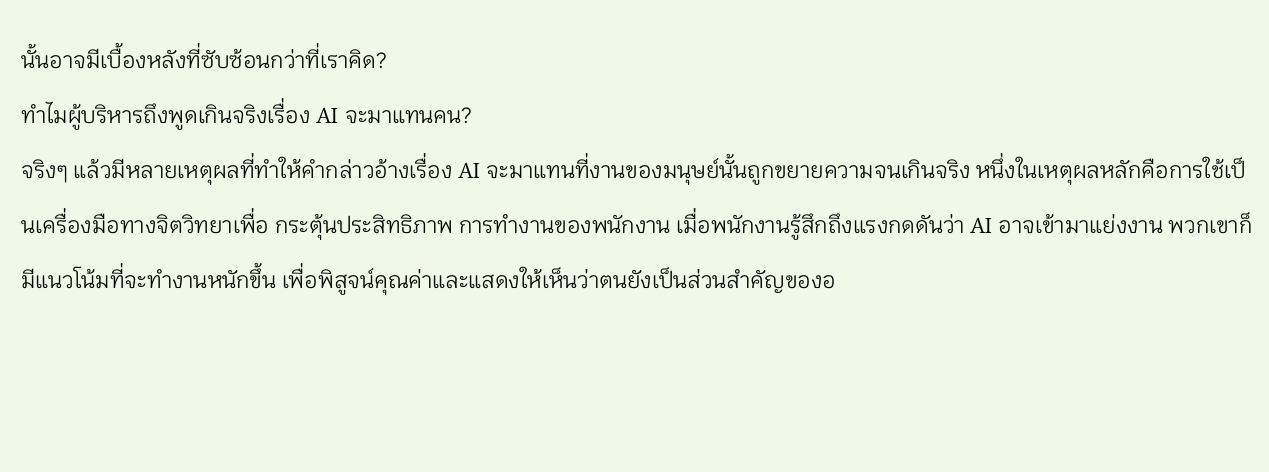นั้นอาจมีเบื้องหลังที่ซับซ้อนกว่าที่เราคิด?
ทำไมผู้บริหารถึงพูดเกินจริงเรื่อง AI จะมาแทนคน?
จริงๆ แล้วมีหลายเหตุผลที่ทำให้คำกล่าวอ้างเรื่อง AI จะมาแทนที่งานของมนุษย์นั้นถูกขยายความจนเกินจริง หนึ่งในเหตุผลหลักคือการใช้เป็นเครื่องมือทางจิตวิทยาเพื่อ กระตุ้นประสิทธิภาพ การทำงานของพนักงาน เมื่อพนักงานรู้สึกถึงแรงกดดันว่า AI อาจเข้ามาแย่งงาน พวกเขาก็มีแนวโน้มที่จะทำงานหนักขึ้น เพื่อพิสูจน์คุณค่าและแสดงให้เห็นว่าตนยังเป็นส่วนสำคัญของอ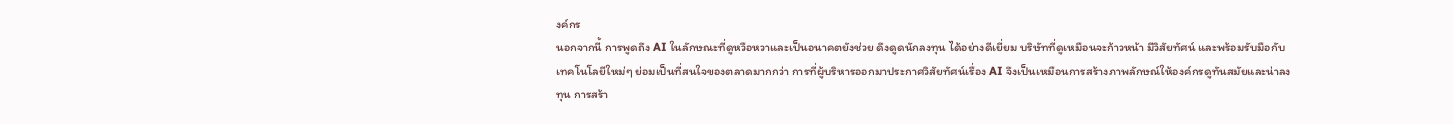งค์กร
นอกจากนี้ การพูดถึง AI ในลักษณะที่ดูหวือหวาและเป็นอนาคตยังช่วย ดึงดูดนักลงทุน ได้อย่างดีเยี่ยม บริษัทที่ดูเหมือนจะก้าวหน้า มีวิสัยทัศน์ และพร้อมรับมือกับเทคโนโลยีใหม่ๆ ย่อมเป็นที่สนใจของตลาดมากกว่า การที่ผู้บริหารออกมาประกาศวิสัยทัศน์เรื่อง AI จึงเป็นเหมือนการสร้างภาพลักษณ์ให้องค์กรดูทันสมัยและน่าลงทุน การสร้า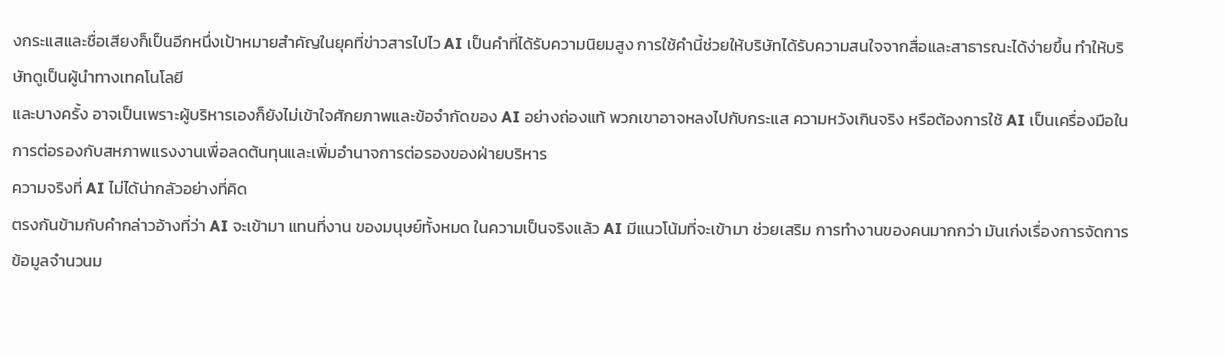งกระแสและชื่อเสียงก็เป็นอีกหนึ่งเป้าหมายสำคัญในยุคที่ข่าวสารไปไว AI เป็นคำที่ได้รับความนิยมสูง การใช้คำนี้ช่วยให้บริษัทได้รับความสนใจจากสื่อและสาธารณะได้ง่ายขึ้น ทำให้บริษัทดูเป็นผู้นำทางเทคโนโลยี
และบางครั้ง อาจเป็นเพราะผู้บริหารเองก็ยังไม่เข้าใจศักยภาพและข้อจำกัดของ AI อย่างถ่องแท้ พวกเขาอาจหลงไปกับกระแส ความหวังเกินจริง หรือต้องการใช้ AI เป็นเครื่องมือในการต่อรองกับสหภาพแรงงานเพื่อลดต้นทุนและเพิ่มอำนาจการต่อรองของฝ่ายบริหาร
ความจริงที่ AI ไม่ได้น่ากลัวอย่างที่คิด
ตรงกันข้ามกับคำกล่าวอ้างที่ว่า AI จะเข้ามา แทนที่งาน ของมนุษย์ทั้งหมด ในความเป็นจริงแล้ว AI มีแนวโน้มที่จะเข้ามา ช่วยเสริม การทำงานของคนมากกว่า มันเก่งเรื่องการจัดการข้อมูลจำนวนม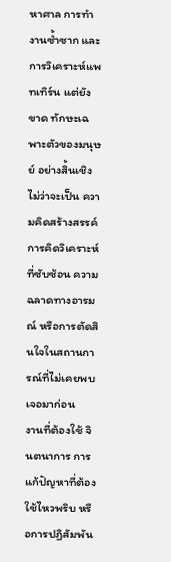หาศาล การทำงานซ้ำซาก และการวิเคราะห์แพทเทิร์น แต่ยังขาด ทักษะเฉพาะตัวของมนุษย์ อย่างสิ้นเชิง ไม่ว่าจะเป็น ความคิดสร้างสรรค์ การคิดวิเคราะห์ ที่ซับซ้อน ความฉลาดทางอารมณ์ หรือการตัดสินใจในสถานการณ์ที่ไม่เคยพบเจอมาก่อน
งานที่ต้องใช้ จินตนาการ การแก้ปัญหาที่ต้องใช้ไหวพริบ หรือการปฏิสัมพัน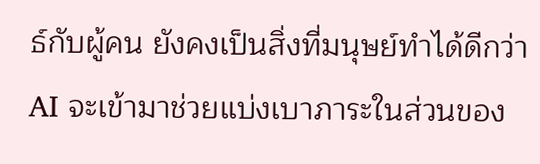ธ์กับผู้คน ยังคงเป็นสิ่งที่มนุษย์ทำได้ดีกว่า AI จะเข้ามาช่วยแบ่งเบาภาระในส่วนของ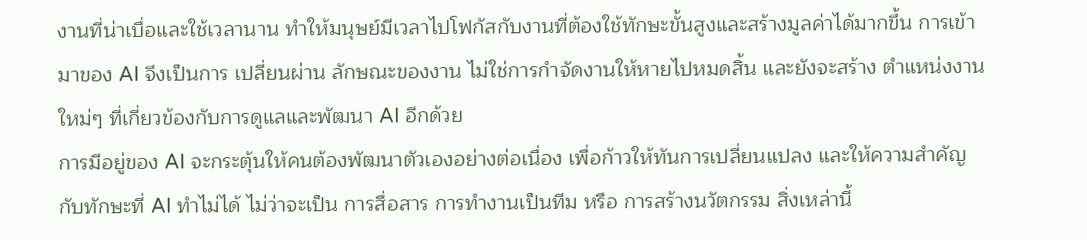งานที่น่าเบื่อและใช้เวลานาน ทำให้มนุษย์มีเวลาไปโฟกัสกับงานที่ต้องใช้ทักษะขั้นสูงและสร้างมูลค่าได้มากขึ้น การเข้ามาของ AI จึงเป็นการ เปลี่ยนผ่าน ลักษณะของงาน ไม่ใช่การกำจัดงานให้หายไปหมดสิ้น และยังจะสร้าง ตำแหน่งงานใหม่ๆ ที่เกี่ยวข้องกับการดูแลและพัฒนา AI อีกด้วย
การมีอยู่ของ AI จะกระตุ้นให้คนต้องพัฒนาตัวเองอย่างต่อเนื่อง เพื่อก้าวให้ทันการเปลี่ยนแปลง และให้ความสำคัญกับทักษะที่ AI ทำไม่ได้ ไม่ว่าจะเป็น การสื่อสาร การทำงานเป็นทีม หรือ การสร้างนวัตกรรม สิ่งเหล่านี้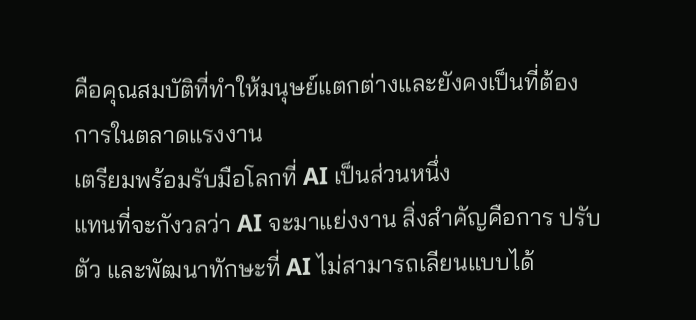คือคุณสมบัติที่ทำให้มนุษย์แตกต่างและยังคงเป็นที่ต้องการในตลาดแรงงาน
เตรียมพร้อมรับมือโลกที่ AI เป็นส่วนหนึ่ง
แทนที่จะกังวลว่า AI จะมาแย่งงาน สิ่งสำคัญคือการ ปรับตัว และพัฒนาทักษะที่ AI ไม่สามารถเลียนแบบได้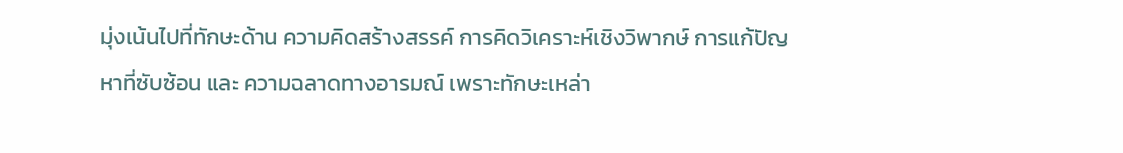มุ่งเน้นไปที่ทักษะด้าน ความคิดสร้างสรรค์ การคิดวิเคราะห์เชิงวิพากษ์ การแก้ปัญหาที่ซับซ้อน และ ความฉลาดทางอารมณ์ เพราะทักษะเหล่า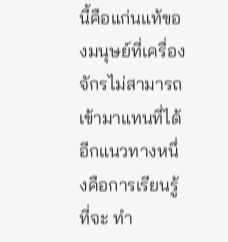นี้คือแก่นแท้ของมนุษย์ที่เครื่องจักรไม่สามารถเข้ามาแทนที่ได้
อีกแนวทางหนึ่งคือการเรียนรู้ที่จะ ทำ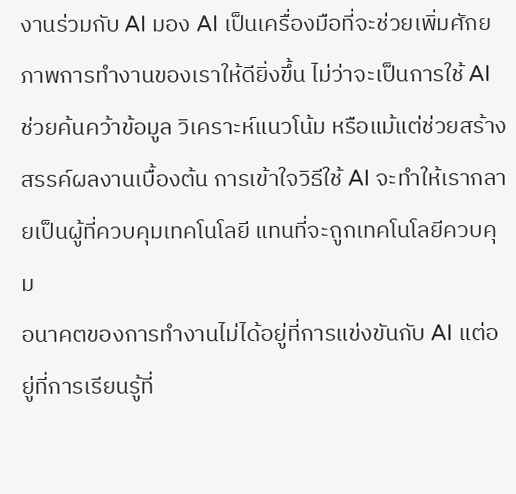งานร่วมกับ AI มอง AI เป็นเครื่องมือที่จะช่วยเพิ่มศักยภาพการทำงานของเราให้ดียิ่งขึ้น ไม่ว่าจะเป็นการใช้ AI ช่วยค้นคว้าข้อมูล วิเคราะห์แนวโน้ม หรือแม้แต่ช่วยสร้างสรรค์ผลงานเบื้องต้น การเข้าใจวิธีใช้ AI จะทำให้เรากลายเป็นผู้ที่ควบคุมเทคโนโลยี แทนที่จะถูกเทคโนโลยีควบคุม
อนาคตของการทำงานไม่ได้อยู่ที่การแข่งขันกับ AI แต่อยู่ที่การเรียนรู้ที่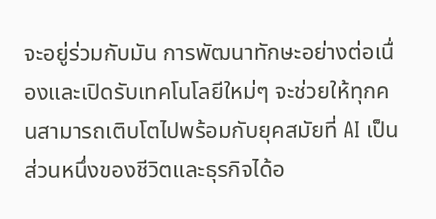จะอยู่ร่วมกับมัน การพัฒนาทักษะอย่างต่อเนื่องและเปิดรับเทคโนโลยีใหม่ๆ จะช่วยให้ทุกคนสามารถเติบโตไปพร้อมกับยุคสมัยที่ AI เป็นส่วนหนึ่งของชีวิตและธุรกิจได้อ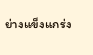ย่างแข็งแกร่ง